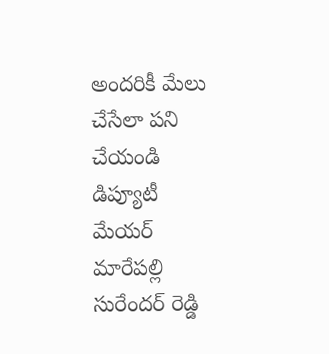అందరికీ మేలు చేసేలా పని చేయండి
డిప్యూటీ మేయర్ మారేపల్లి సురేందర్ రెడ్డి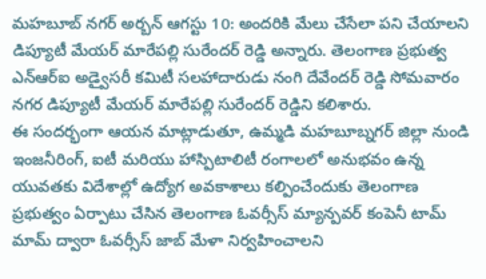మహబూబ్ నగర్ అర్బన్ ఆగస్టు 10: అందరికి మేలు చేసేలా పని చేయాలని డిప్యూటీ మేయర్ మారేపల్లి సురేందర్ రెడ్డి అన్నారు. తెలంగాణ ప్రభుత్వ ఎన్ఆర్ఐ అడ్వైసరీ కమిటీ సలహాదారుడు నంగి దేవేందర్ రెడ్డి సోమవారం నగర డిప్యూటీ మేయర్ మారేపల్లి సురేందర్ రెడ్డిని కలిశారు.
ఈ సందర్భంగా ఆయన మాట్లాడుతూ, ఉమ్మడి మహబూబ్నగర్ జిల్లా నుండి ఇంజనీరింగ్, ఐటీ మరియు హాస్పిటాలిటీ రంగాలలో అనుభవం ఉన్న యువతకు విదేశాల్లో ఉద్యోగ అవకాశాలు కల్పించేందుకు తెలంగాణ ప్రభుత్వం ఏర్పాటు చేసిన తెలంగాణ ఓవర్సీస్ మ్యాన్పవర్ కంపెనీ టామ్ మామ్ ద్వారా ఓవర్సీస్ జాబ్ మేళా నిర్వహించాలని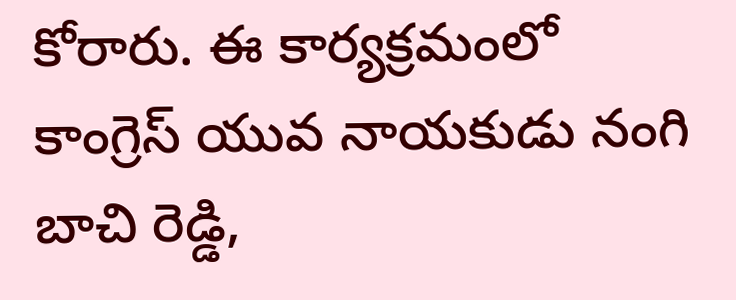కోరారు. ఈ కార్యక్రమంలో కాంగ్రెస్ యువ నాయకుడు నంగి బాచి రెడ్డి,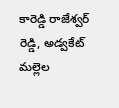కారెడ్డి రాజేశ్వర్ రెడ్డి, అడ్వకేట్ మల్లెల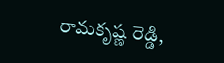రామకృష్ణ రెడ్డి,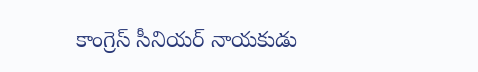కాంగ్రెస్ సీనియర్ నాయకుడు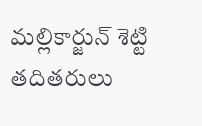మల్లికార్జున్ శెట్టి తదితరులు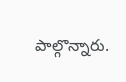పాల్గొన్నారు.